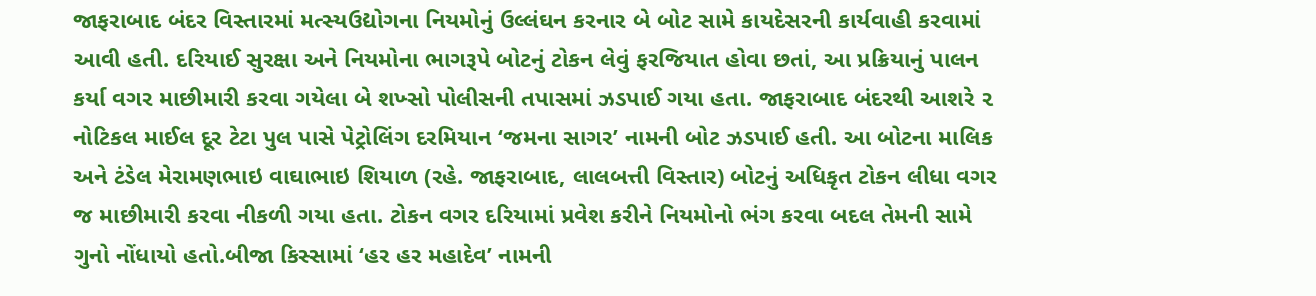જાફરાબાદ બંદર વિસ્તારમાં મત્સ્યઉદ્યોગના નિયમોનું ઉલ્લંઘન કરનાર બે બોટ સામે કાયદેસરની કાર્યવાહી કરવામાં આવી હતી. દરિયાઈ સુરક્ષા અને નિયમોના ભાગરૂપે બોટનું ટોકન લેવું ફરજિયાત હોવા છતાં, આ પ્રક્રિયાનું પાલન કર્યા વગર માછીમારી કરવા ગયેલા બે શખ્સો પોલીસની તપાસમાં ઝડપાઈ ગયા હતા. જાફરાબાદ બંદરથી આશરે ૨ નોટિકલ માઈલ દૂર ટેટા પુલ પાસે પેટ્રોલિંગ દરમિયાન ‘જમના સાગર’ નામની બોટ ઝડપાઈ હતી. આ બોટના માલિક અને ટંડેલ મેરામણભાઇ વાઘાભાઇ શિયાળ (રહે. જાફરાબાદ, લાલબત્તી વિસ્તાર) બોટનું અધિકૃત ટોકન લીધા વગર જ માછીમારી કરવા નીકળી ગયા હતા. ટોકન વગર દરિયામાં પ્રવેશ કરીને નિયમોનો ભંગ કરવા બદલ તેમની સામે ગુનો નોંધાયો હતો.બીજા કિસ્સામાં ‘હર હર મહાદેવ’ નામની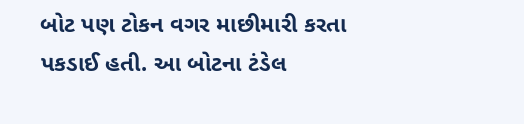બોટ પણ ટોકન વગર માછીમારી કરતા પકડાઈ હતી. આ બોટના ટંડેલ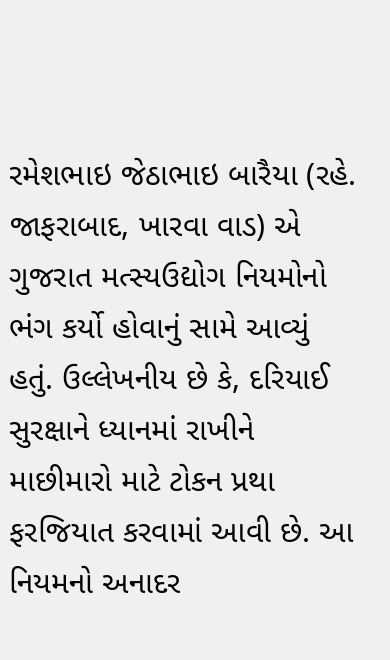રમેશભાઇ જેઠાભાઇ બારૈયા (રહે. જાફરાબાદ, ખારવા વાડ) એ ગુજરાત મત્સ્યઉદ્યોગ નિયમોનો ભંગ કર્યો હોવાનું સામે આવ્યું હતું. ઉલ્લેખનીય છે કે, દરિયાઈ સુરક્ષાને ધ્યાનમાં રાખીને માછીમારો માટે ટોકન પ્રથા ફરજિયાત કરવામાં આવી છે. આ નિયમનો અનાદર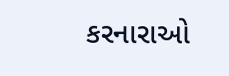કરનારાઓ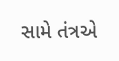સામે તંત્રએ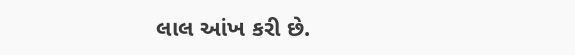લાલ આંખ કરી છે.